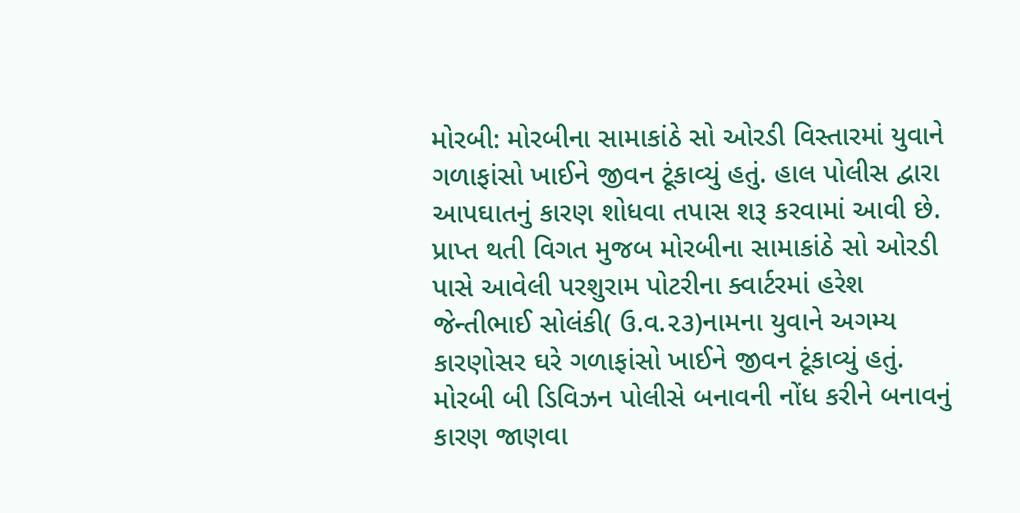મોરબી: મોરબીના સામાકાંઠે સો ઓરડી વિસ્તારમાં યુવાને ગળાફાંસો ખાઈને જીવન ટૂંકાવ્યું હતું. હાલ પોલીસ દ્વારા આપઘાતનું કારણ શોધવા તપાસ શરૂ કરવામાં આવી છે. પ્રાપ્ત થતી વિગત મુજબ મોરબીના સામાકાંઠે સો ઓરડી પાસે આવેલી પરશુરામ પોટરીના ક્વાર્ટરમાં હરેશ જેન્તીભાઈ સોલંકી( ઉ.વ.૨૩)નામના યુવાને અગમ્ય કારણોસર ઘરે ગળાફાંસો ખાઈને જીવન ટૂંકાવ્યું હતું. મોરબી બી ડિવિઝન પોલીસે બનાવની નોંધ કરીને બનાવનું કારણ જાણવા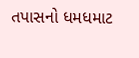તપાસનો ધમધમાટ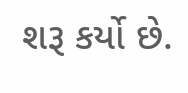શરૂ કર્યો છે.